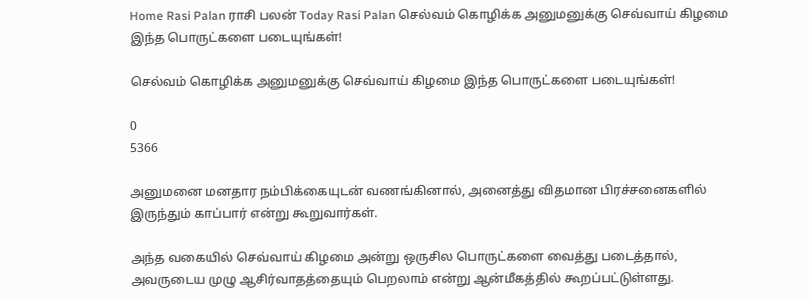Home Rasi Palan ராசி பலன் Today Rasi Palan செல்வம் கொழிக்க அனுமனுக்கு செவ்வாய் கிழமை இந்த பொருட்களை படையுங்கள்!

செல்வம் கொழிக்க அனுமனுக்கு செவ்வாய் கிழமை இந்த பொருட்களை படையுங்கள்!

0
5366

அனுமனை மனதார நம்பிக்கையுடன் வணங்கினால், அனைத்து விதமான பிரச்சனைகளில் இருந்தும் காப்பார் என்று கூறுவார்கள்.

அந்த வகையில் செவ்வாய் கிழமை அன்று ஒருசில பொருட்களை வைத்து படைத்தால், அவருடைய முழு ஆசிர்வாதத்தையும் பெறலாம் என்று ஆன்மீகத்தில் கூறப்பட்டுள்ளது.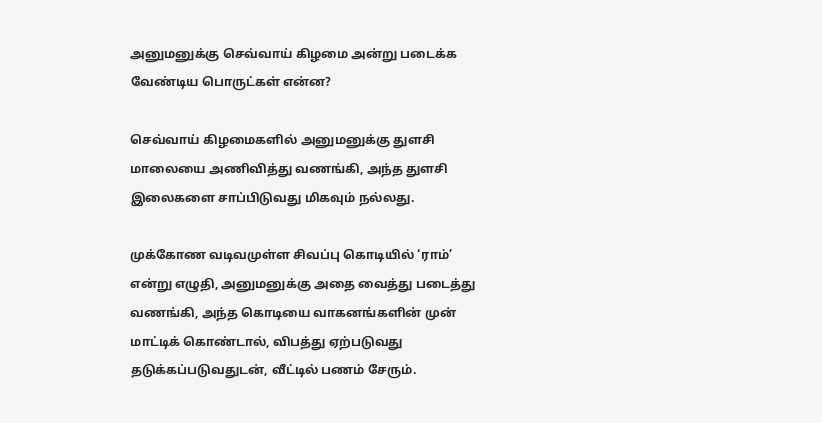அனுமனுக்கு செவ்வாய் கிழமை அன்று படைக்க வேண்டிய பொருட்கள் என்ன?

செவ்வாய் கிழமைகளில் அனுமனுக்கு துளசி மாலையை அணிவித்து வணங்கி, அந்த துளசி இலைகளை சாப்பிடுவது மிகவும் நல்லது.

முக்கோண வடிவமுள்ள சிவப்பு கொடியில் ‘ராம்’ என்று எழுதி, அனுமனுக்கு அதை வைத்து படைத்து வணங்கி, அந்த கொடியை வாகனங்களின் முன் மாட்டிக் கொண்டால், விபத்து ஏற்படுவது தடுக்கப்படுவதுடன், வீட்டில் பணம் சேரும்.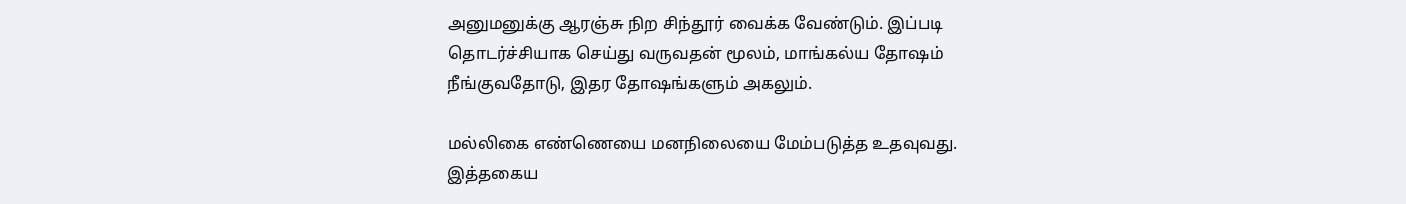அனுமனுக்கு ஆரஞ்சு நிற சிந்தூர் வைக்க வேண்டும். இப்படி தொடர்ச்சியாக செய்து வருவதன் மூலம், மாங்கல்ய தோஷம் நீங்குவதோடு, இதர தோஷங்களும் அகலும்.

மல்லிகை எண்ணெயை மனநிலையை மேம்படுத்த உதவுவது. இத்தகைய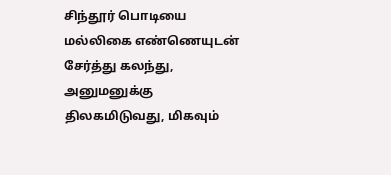சிந்தூர் பொடியை மல்லிகை எண்ணெயுடன் சேர்த்து கலந்து, அனுமனுக்கு திலகமிடுவது, மிகவும்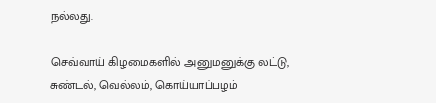நல்லது.

செவ்வாய் கிழமைகளில் அனுமனுக்கு லட்டு, சுண்டல், வெல்லம், கொய்யாப்பழம்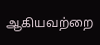ஆகியவற்றை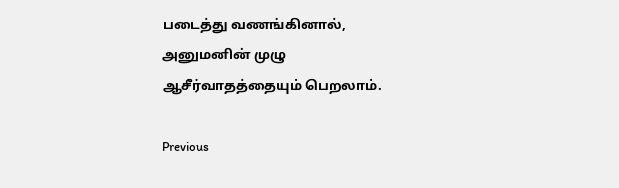படைத்து வணங்கினால், அனுமனின் முழு ஆசீர்வாதத்தையும் பெறலாம்.

Previous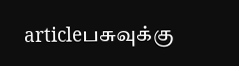articleபசுவுக்கு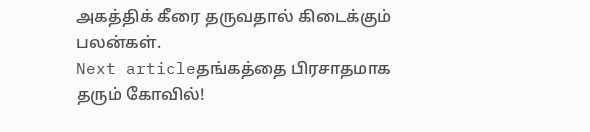அகத்திக் கீரை தருவதால் கிடைக்கும் பலன்கள்.
Next articleதங்கத்தை பிரசாதமாக தரும் கோவில்!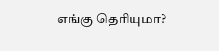எங்கு தெரியுமா?